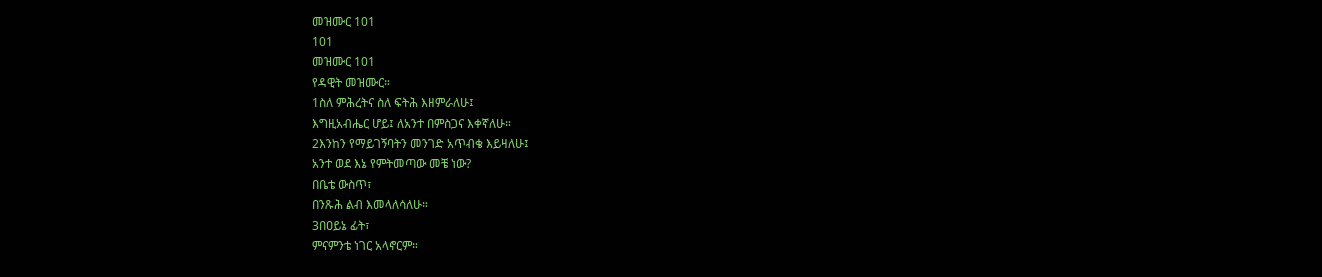መዝሙር 101
101
መዝሙር 101
የዳዊት መዝሙር።
1ስለ ምሕረትና ስለ ፍትሕ እዘምራለሁ፤
እግዚአብሔር ሆይ፤ ለአንተ በምስጋና እቀኛለሁ።
2እንከን የማይገኝባትን መንገድ አጥብቄ እይዛለሁ፤
አንተ ወደ እኔ የምትመጣው መቼ ነው?
በቤቴ ውስጥ፣
በንጹሕ ልብ እመላለሳለሁ።
3በዐይኔ ፊት፣
ምናምንቴ ነገር አላኖርም።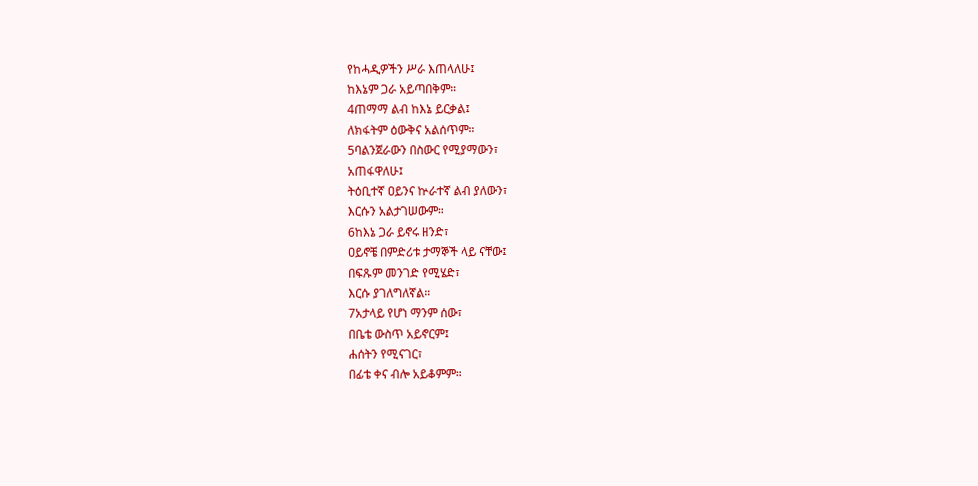የከሓዲዎችን ሥራ እጠላለሁ፤
ከእኔም ጋራ አይጣበቅም።
4ጠማማ ልብ ከእኔ ይርቃል፤
ለክፋትም ዕውቅና አልሰጥም።
5ባልንጀራውን በስውር የሚያማውን፣
አጠፋዋለሁ፤
ትዕቢተኛ ዐይንና ኵራተኛ ልብ ያለውን፣
እርሱን አልታገሠውም።
6ከእኔ ጋራ ይኖሩ ዘንድ፣
ዐይኖቼ በምድሪቱ ታማኞች ላይ ናቸው፤
በፍጹም መንገድ የሚሄድ፣
እርሱ ያገለግለኛል።
7አታላይ የሆነ ማንም ሰው፣
በቤቴ ውስጥ አይኖርም፤
ሐሰትን የሚናገር፣
በፊቴ ቀና ብሎ አይቆምም።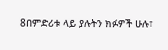8በምድሪቱ ላይ ያሉትን ክፉዎች ሁሉ፣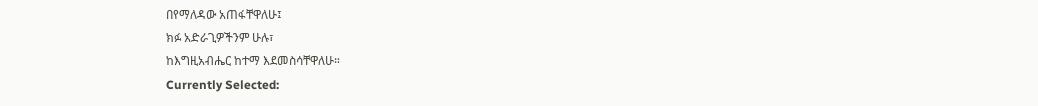በየማለዳው አጠፋቸዋለሁ፤
ክፉ አድራጊዎችንም ሁሉ፣
ከእግዚአብሔር ከተማ እደመስሳቸዋለሁ።
Currently Selected: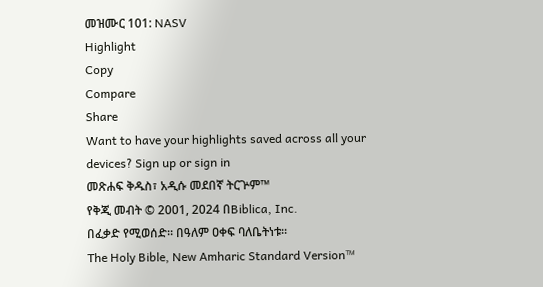መዝሙር 101: NASV
Highlight
Copy
Compare
Share
Want to have your highlights saved across all your devices? Sign up or sign in
መጽሐፍ ቅዱስ፣ አዲሱ መደበኛ ትርጕም™
የቅጂ መብት © 2001, 2024 በBiblica, Inc.
በፈቃድ የሚወሰድ። በዓለም ዐቀፍ ባለቤትነቱ።
The Holy Bible, New Amharic Standard Version™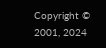Copyright © 2001, 2024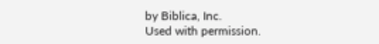by Biblica, Inc.
Used with permission.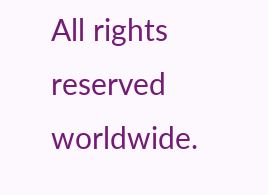All rights reserved worldwide.